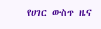የሀገር ውስጥ ዜና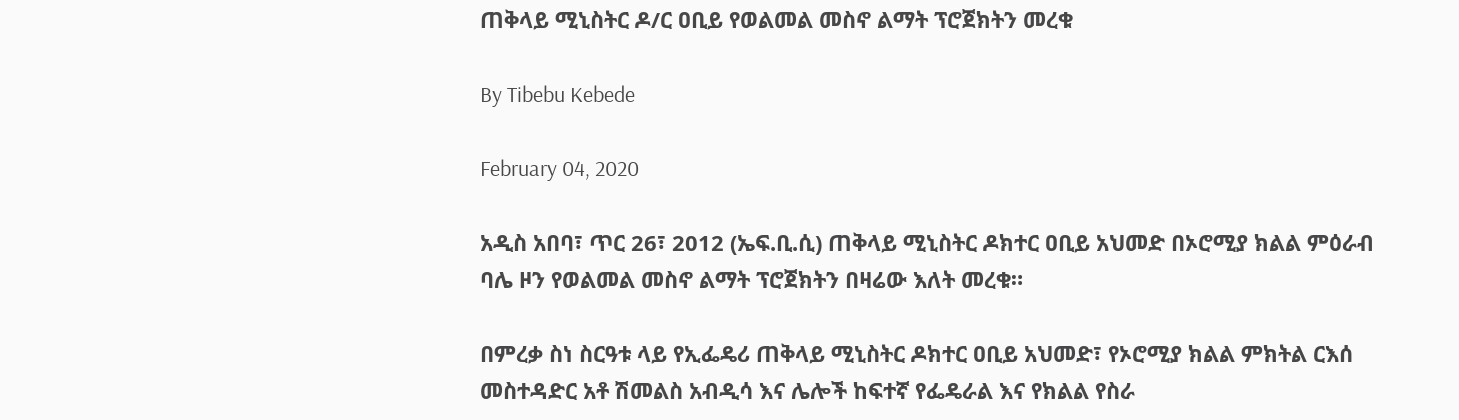ጠቅላይ ሚኒስትር ዶ/ር ዐቢይ የወልመል መስኖ ልማት ፕሮጀክትን መረቁ

By Tibebu Kebede

February 04, 2020

አዲስ አበባ፣ ጥር 26፣ 2012 (ኤፍ.ቢ.ሲ) ጠቅላይ ሚኒስትር ዶክተር ዐቢይ አህመድ በኦሮሚያ ክልል ምዕራብ ባሌ ዞን የወልመል መስኖ ልማት ፕሮጀክትን በዛሬው እለት መረቁ።

በምረቃ ስነ ስርዓቱ ላይ የኢፌዴሪ ጠቅላይ ሚኒስትር ዶክተር ዐቢይ አህመድ፣ የኦሮሚያ ክልል ምክትል ርእሰ መስተዳድር አቶ ሽመልስ አብዲሳ እና ሌሎች ከፍተኛ የፌዴራል እና የክልል የስራ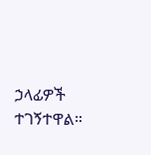ኃላፊዎች ተገኝተዋል።